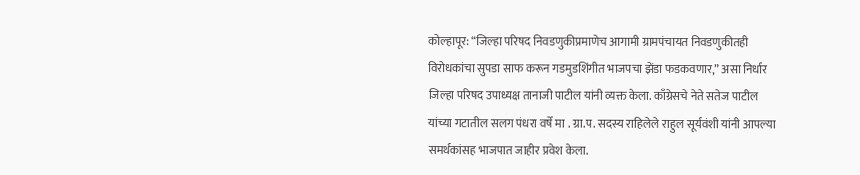कोल्हापूर: “जिल्हा परिषद निवडणुकीप्रमाणेच आगामी ग्रामपंचायत निवडणुकीतही विरोधकांचा सुपडा साफ करून गडमुडशिंगीत भाजपचा झेंडा फडकवणार,” असा निर्धार जिल्हा परिषद उपाध्यक्ष तानाजी पाटील यांनी व्यक्त केला. काँग्रेसचे नेते सतेज पाटील यांच्या गटातील सलग पंधरा वर्षे मा . ग्रा.प. सदस्य राहिलेले राहुल सूर्यवंशी यांनी आपल्या समर्थकांसह भाजपात जाहीर प्रवेश केला.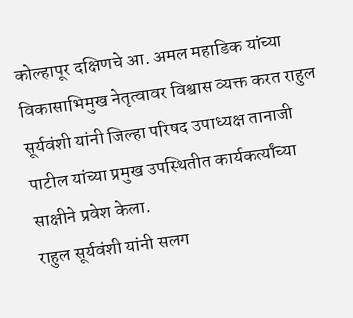कोल्हापूर दक्षिणचे आ. अमल महाडिक यांच्या विकासाभिमुख नेतृत्वावर विश्वास व्यक्त करत राहुल सूर्यवंशी यांनी जिल्हा परिषद उपाध्यक्ष तानाजी पाटील यांच्या प्रमुख उपस्थितीत कार्यकर्त्यांच्या साक्षीने प्रवेश केला.
राहुल सूर्यवंशी यांनी सलग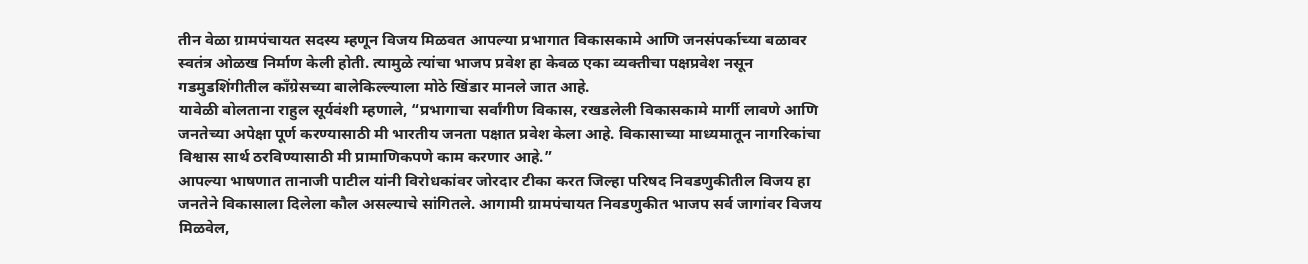तीन वेळा ग्रामपंचायत सदस्य म्हणून विजय मिळवत आपल्या प्रभागात विकासकामे आणि जनसंपर्काच्या बळावर स्वतंत्र ओळख निर्माण केली होती. त्यामुळे त्यांचा भाजप प्रवेश हा केवळ एका व्यक्तीचा पक्षप्रवेश नसून गडमुडशिंगीतील काँग्रेसच्या बालेकिल्ल्याला मोठे खिंडार मानले जात आहे.
यावेळी बोलताना राहुल सूर्यवंशी म्हणाले, “प्रभागाचा सर्वांगीण विकास, रखडलेली विकासकामे मार्गी लावणे आणि जनतेच्या अपेक्षा पूर्ण करण्यासाठी मी भारतीय जनता पक्षात प्रवेश केला आहे. विकासाच्या माध्यमातून नागरिकांचा विश्वास सार्थ ठरविण्यासाठी मी प्रामाणिकपणे काम करणार आहे.”
आपल्या भाषणात तानाजी पाटील यांनी विरोधकांवर जोरदार टीका करत जिल्हा परिषद निवडणुकीतील विजय हा जनतेने विकासाला दिलेला कौल असल्याचे सांगितले. आगामी ग्रामपंचायत निवडणुकीत भाजप सर्व जागांवर विजय मिळवेल,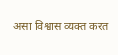असा विश्वास व्यक्त करत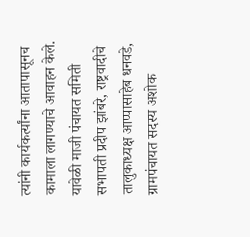त्यांनी कार्यकर्त्यांना आतापासूनच कामाला लागण्याचे आवाहन केले.
यावेळी माजी पंचायत समिती सभापती प्रदीप झांबरे, राष्ट्रवादीचे तालुकाध्यक्ष आप्पासाहेब धनवडे, ग्रामपंचायत सदस्य अशोक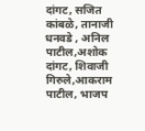दांगट, सजित कांबळे, तानाजी धनवडे , अनिल पाटील,अशोक दांगट, शिवाजी गिरुले,आकराम पाटील, भाजप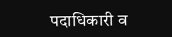पदाधिकारी व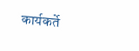कार्यकर्ते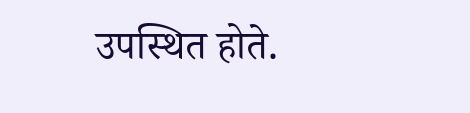उपस्थित होते.